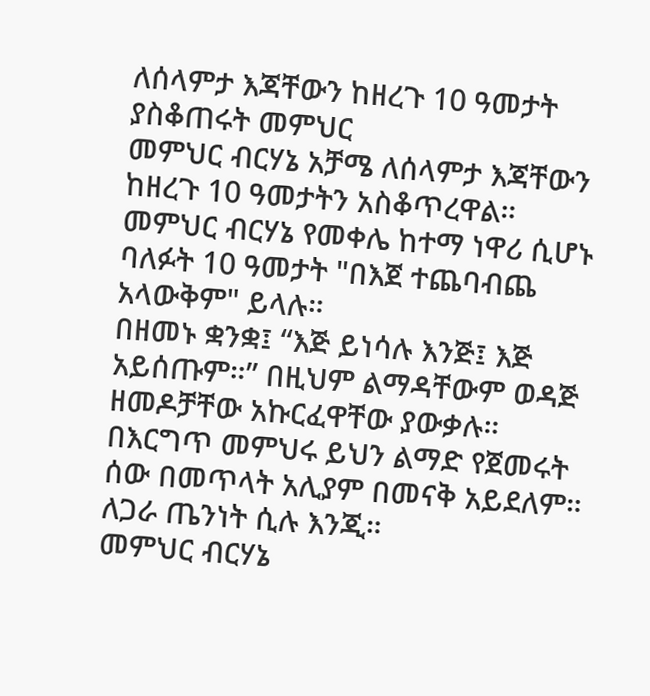ለሰላምታ እጃቸውን ከዘረጉ 10 ዓመታት ያስቆጠሩት መምህር
መምህር ብርሃኔ አቻሜ ለሰላምታ እጃቸውን ከዘረጉ 10 ዓመታትን አስቆጥረዋል።
መምህር ብርሃኔ የመቀሌ ከተማ ነዋሪ ሲሆኑ ባለፉት 10 ዓመታት "በእጀ ተጨባብጨ አላውቅም" ይላሉ።
በዘመኑ ቋንቋ፤ “እጅ ይነሳሉ እንጅ፤ እጅ አይሰጡም።” በዚህም ልማዳቸውም ወዳጅ ዘመዶቻቸው አኩርፈዋቸው ያውቃሉ።
በእርግጥ መምህሩ ይህን ልማድ የጀመሩት ሰው በመጥላት አሊያም በመናቅ አይደለም። ለጋራ ጤንነት ሲሉ እንጂ።
መምህር ብርሃኔ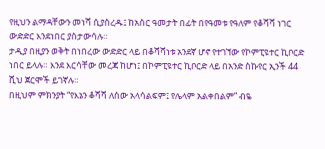የዚህን ልማዳቸውን መነሻ ሲያስረዱ፤ ከአስር ዓመታት በፊት በየዓመቱ የዓለም የቆሻሻ ነገር ውድድር እንደነበር ያስታውሳሉ።
ታዲያ በዚያን ወቅት በነበረው ውድድር ላይ በቆሻሻነቱ አንደኛ ሆኖ የተገኘው የኮምፒዩተር ኪቦርድ ነበር ይላሉ። እንደ እርሳቸው መረጃ ከሆነ፤ በኮምፒዩተር ኪቦርድ ላይ በአንድ ስኩየር ኢንች 44 ሺህ ጀርሞች ይገኛሉ።
በዚህም ምክንያት “የእኔን ቆሻሻ ለሰው አላሳልፍም፤ የሌላም አልቀበልም” ብዬ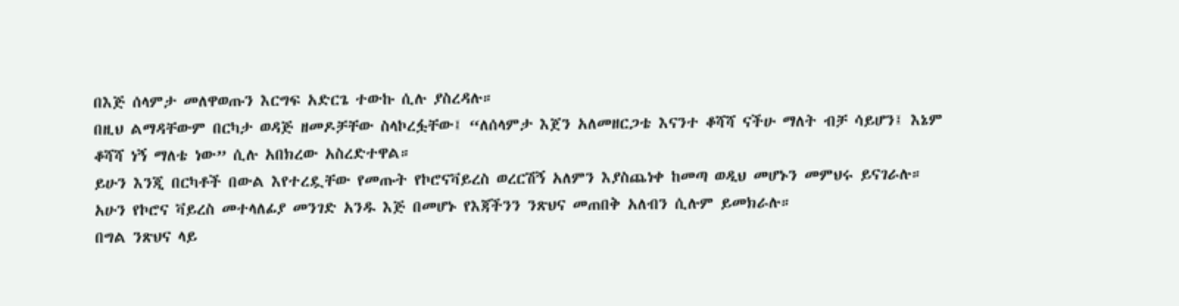በእጅ ሰላምታ መለዋወጡን እርግፍ አድርጌ ተውኩ ሲሉ ያስረዳሉ።
በዚህ ልማዳቸውም በርካታ ወዳጅ ዘመዶቻቸው ስላኮረፏቸው፤ “ለሰላምታ እጀን አለመዘርጋቴ እናንተ ቆሻሻ ናችሁ ማለት ብቻ ሳይሆን፤ እኔም ቆሻሻ ነኝ ማለቴ ነው” ሲሉ አበክረው አስረድተዋል።
ይሁን እንጂ በርካቶች በውል እየተረዷቸው የመጡት የኮሮናቫይረስ ወረርሽኝ አለምን እያስጨነቀ ከመጣ ወዲህ መሆኑን መምህሩ ይናገራሉ።
አሁን የኮሮና ቫይረስ መተላለፊያ መንገድ አንዱ እጅ በመሆኑ የእጃችንን ንጽህና መጠበቅ አለብን ሲሉም ይመክራሉ።
በግል ንጽህና ላይ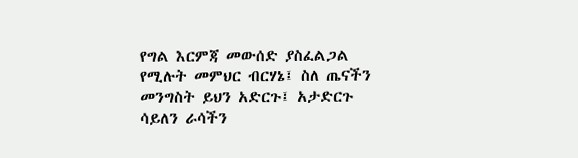የግል እርምጃ መውሰድ ያስፈልጋል የሚሉት መምህር ብርሃኔ፤ ስለ ጤናችን መንግስት ይህን አድርጉ፤ አታድርጉ ሳይለን ራሳችን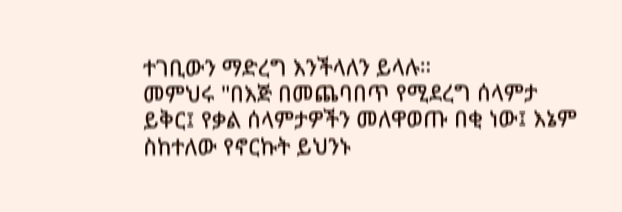ተገቢውን ማድረግ እንችላለን ይላሉ።
መምህሩ "በእጅ በመጨባበጥ የሚደረግ ሰላምታ ይቅር፤ የቃል ሰላምታዎችን መለዋወጡ በቂ ነው፤ እኔም ስከተለው የኖርኩት ይህንኑ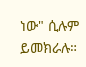ነው" ሲሉም ይመክራሉ።